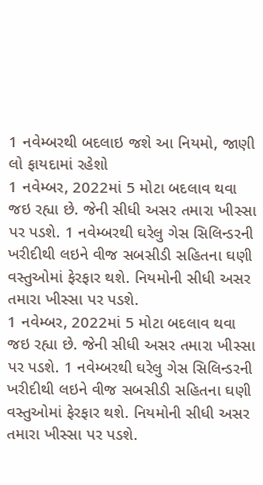1 નવેમ્બરથી બદલાઇ જશે આ નિયમો, જાણી લો ફાયદામાં રહેશો
1 નવેમ્બર, 2022માં 5 મોટા બદલાવ થવા જઇ રહ્યા છે. જેની સીધી અસર તમારા ખીસ્સા પર પડશે. 1 નવેમ્બરથી ઘરેલુ ગેસ સિલિન્ડરની ખરીદીથી લઇને વીજ સબસીડી સહિતના ઘણી વસ્તુઓમાં ફેરફાર થશે. નિયમોની સીધી અસર તમારા ખીસ્સા પર પડશે.
1 નવેમ્બર, 2022માં 5 મોટા બદલાવ થવા જઇ રહ્યા છે. જેની સીધી અસર તમારા ખીસ્સા પર પડશે. 1 નવેમ્બરથી ઘરેલુ ગેસ સિલિન્ડરની ખરીદીથી લઇને વીજ સબસીડી સહિતના ઘણી વસ્તુઓમાં ફેરફાર થશે. નિયમોની સીધી અસર તમારા ખીસ્સા પર પડશે.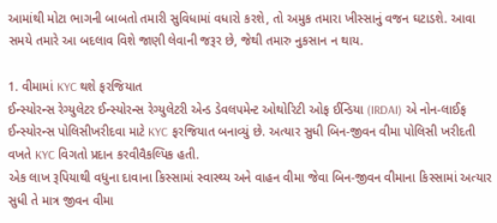આમાંથી મોટા ભાગની બાબતો તમારી સુવિધામાં વધારો કરશે, તો અમુક તમારા ખીસ્સાનું વજન ઘટાડશે. આવા સમયે તમારે આ બદલાવ વિશે જાણી લેવાની જરૂર છે, જેથી તમારુ નુકસાન ન થાય.

1. વીમામાં KYC થશે ફરજિયાત
ઈન્સ્યોરન્સ રેગ્યુલેટર ઈન્સ્યોરન્સ રેગ્યુલેટરી એન્ડ ડેવલપમેન્ટ ઓથોરિટી ઓફ ઈન્ડિયા (IRDAI) એ નોન-લાઈફ ઈન્સ્યોરન્સ પોલિસીખરીદવા માટે KYC ફરજિયાત બનાવ્યું છે. અત્યાર સુધી બિન-જીવન વીમા પોલિસી ખરીદતી વખતે KYC વિગતો પ્રદાન કરવીવૈકલ્પિક હતી.
એક લાખ રૂપિયાથી વધુના દાવાના કિસ્સામાં સ્વાસ્થ્ય અને વાહન વીમા જેવા બિન-જીવન વીમાના કિસ્સામાં અત્યાર સુધી તે માત્ર જીવન વીમા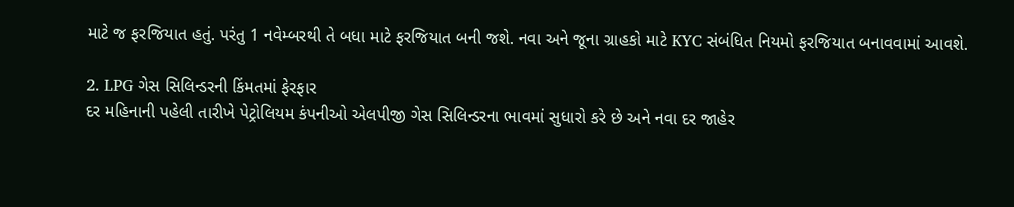માટે જ ફરજિયાત હતું. પરંતુ 1 નવેમ્બરથી તે બધા માટે ફરજિયાત બની જશે. નવા અને જૂના ગ્રાહકો માટે KYC સંબંધિત નિયમો ફરજિયાત બનાવવામાં આવશે.

2. LPG ગેસ સિલિન્ડરની કિંમતમાં ફેરફાર
દર મહિનાની પહેલી તારીખે પેટ્રોલિયમ કંપનીઓ એલપીજી ગેસ સિલિન્ડરના ભાવમાં સુધારો કરે છે અને નવા દર જાહેર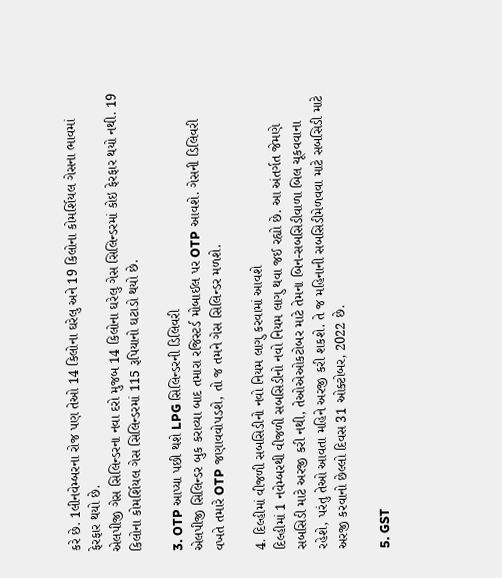કરે છે. 1લીનવેમ્બરના રોજ પણ તેઓ 14 કિલોના ઘરેલુ અને 19 કિલોના કોમર્શિયલ ગેસના ભાવમાં ફેરફાર થયો છે.
એલપીજી ગેસ સિલિન્ડરના નવા દરો મુજબ 14 કિલોના ઘરેલુ ગેસ સિલિન્ડરમાં કોઇ ફેરફાર થયો નથી. 19 કિલોના કોમર્શિયલ ગેસ સિલિન્ડરમાં 115 રૂપિયાનો ઘટાડો થયો છે.

3. OTP આપ્યા પછી થશે LPG સિલિન્ડરની ડિલિવરી
એલપીજી સિલિન્ડર બુક કરાવ્યા બાદ તમારા રજિસ્ટર્ડ મોબાઈલ પર OTP આવશે. ગેસની ડિલિવરી વખતે તમારે OTP જણાવવોપડશે, તો જ તમને ગેસ સિલિન્ડર મળશે.

4. દિલ્હીમાં વીજળી સબસિડીનો નવો નિયમ લાગુ કરવામાં આવશે
દિલ્હીમાં 1 નવેમ્બરથી વીજળી સબસિડીનો નવો નિયમ લાગુ થવા જઈ રહ્યો છે. આ અંતર્ગત જેમણે સબસિડી માટે અરજી કરી નથી, તેઓએઓકટોબર માટે તેમના બિન-સબસિડીવાળા બિલ ચૂકવવાના રહેશે, પરંતુ તેઓ આવતા મહિને અરજી કરી શકશે. તે જ મહિનાની સબસિડીમેળવવા માટે સબસિડી માટે અરજી કરવાનો છેલ્લો દિવસ 31 ઓક્ટોબર, 2022 છે.

5. GST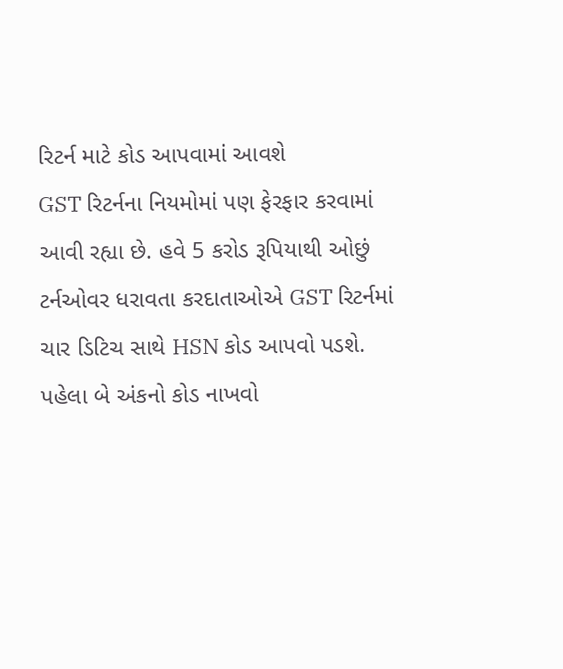રિટર્ન માટે કોડ આપવામાં આવશે
GST રિટર્નના નિયમોમાં પણ ફેરફાર કરવામાં આવી રહ્યા છે. હવે 5 કરોડ રૂપિયાથી ઓછું ટર્નઓવર ધરાવતા કરદાતાઓએ GST રિટર્નમાં ચાર ડિટિચ સાથે HSN કોડ આપવો પડશે. પહેલા બે અંકનો કોડ નાખવો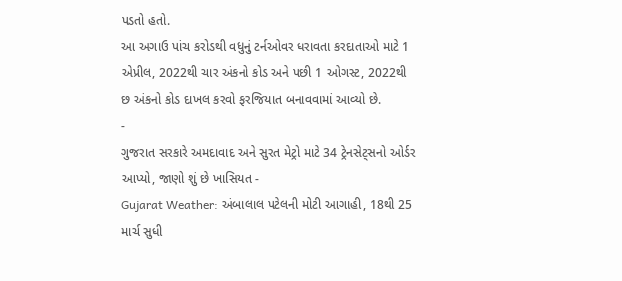પડતો હતો.
આ અગાઉ પાંચ કરોડથી વધુનું ટર્નઓવર ધરાવતા કરદાતાઓ માટે 1 એપ્રીલ, 2022થી ચાર અંકનો કોડ અને પછી 1 ઓગસ્ટ, 2022થી છ અંકનો કોડ દાખલ કરવો ફરજિયાત બનાવવામાં આવ્યો છે.
-
ગુજરાત સરકારે અમદાવાદ અને સુરત મેટ્રો માટે 34 ટ્રેનસેટ્સનો ઓર્ડર આપ્યો, જાણો શું છે ખાસિયત -
Gujarat Weather: અંબાલાલ પટેલની મોટી આગાહી, 18થી 25 માર્ચ સુધી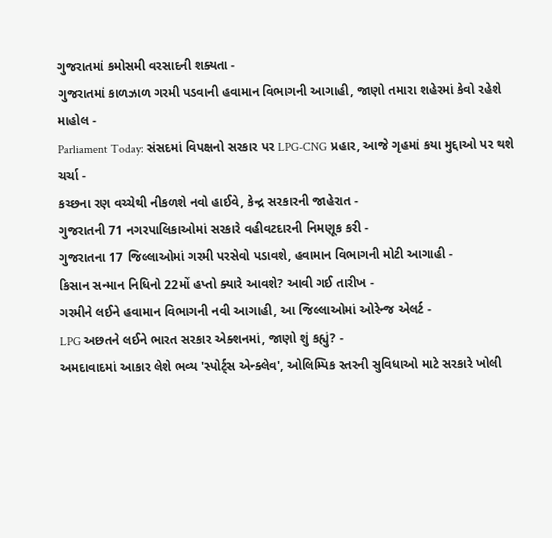ગુજરાતમાં કમોસમી વરસાદની શક્યતા -
ગુજરાતમાં કાળઝાળ ગરમી પડવાની હવામાન વિભાગની આગાહી, જાણો તમારા શહેરમાં કેવો રહેશે માહોલ -
Parliament Today: સંસદમાં વિપક્ષનો સરકાર પર LPG-CNG પ્રહાર, આજે ગૃહમાં કયા મુદ્દાઓ પર થશે ચર્ચા -
કચ્છના રણ વચ્ચેથી નીકળશે નવો હાઈવે, કેન્દ્ર સરકારની જાહેરાત -
ગુજરાતની 71 નગરપાલિકાઓમાં સરકારે વહીવટદારની નિમણૂક કરી -
ગુજરાતના 17 જિલ્લાઓમાં ગરમી પરસેવો પડાવશે, હવામાન વિભાગની મોટી આગાહી -
કિસાન સન્માન નિધિનો 22મોં હપ્તો ક્યારે આવશે? આવી ગઈ તારીખ -
ગરમીને લઈને હવામાન વિભાગની નવી આગાહી, આ જિલ્લાઓમાં ઓરેન્જ એલર્ટ -
LPG અછતને લઈને ભારત સરકાર એક્શનમાં, જાણો શું કહ્યું? -
અમદાવાદમાં આકાર લેશે ભવ્ય 'સ્પોર્ટ્સ એન્ક્લેવ', ઓલિમ્પિક સ્તરની સુવિધાઓ માટે સરકારે ખોલી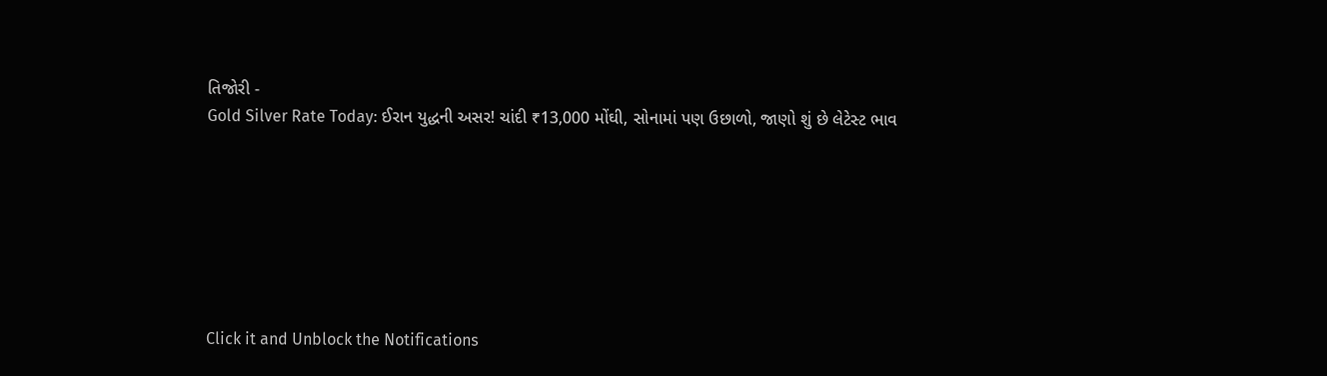તિજોરી -
Gold Silver Rate Today: ઈરાન યુદ્ધની અસર! ચાંદી ₹13,000 મોંઘી, સોનામાં પણ ઉછાળો, જાણો શું છે લેટેસ્ટ ભાવ







Click it and Unblock the Notifications